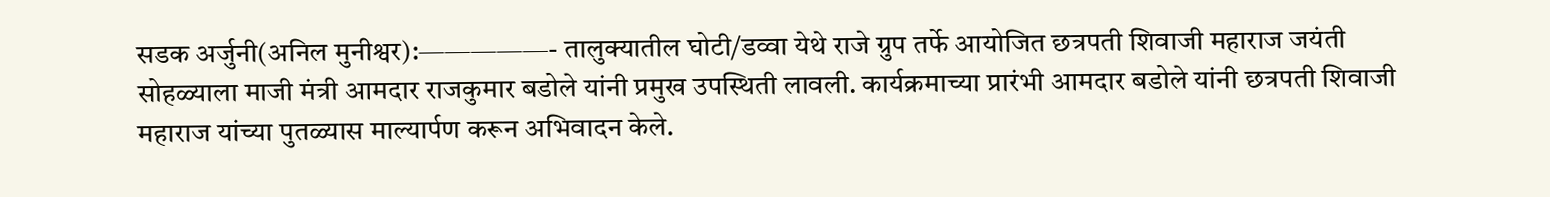सडक अर्जुनी(अनिल मुनीश्वर):—————- तालुक्यातील घोटी/डव्वा येथे राजे ग्रुप तर्फे आयोजित छत्रपती शिवाजी महाराज जयंती सोहळ्याला माजी मंत्री आमदार राजकुमार बडोले यांनी प्रमुख उपस्थिती लावली. कार्यक्रमाच्या प्रारंभी आमदार बडोले यांनी छत्रपती शिवाजी महाराज यांच्या पुतळ्यास माल्यार्पण करून अभिवादन केले.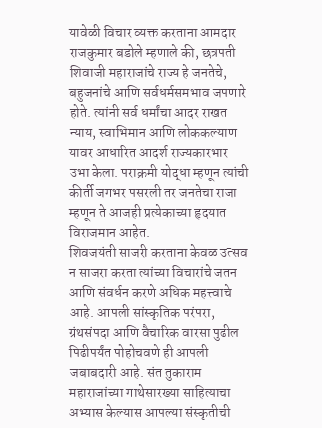यावेळी विचार व्यक्त करताना आमदार राजकुमार बडोले म्हणाले की, छत्रपती शिवाजी महाराजांचे राज्य हे जनतेचे, बहुजनांचे आणि सर्वधर्मसमभाव जपणारे होते. त्यांनी सर्व धर्मांचा आदर राखत न्याय, स्वाभिमान आणि लोककल्याण यावर आधारित आदर्श राज्यकारभार उभा केला. पराक्रमी योद्धा म्हणून त्यांची कीर्ती जगभर पसरली तर जनतेचा राजा म्हणून ते आजही प्रत्येकाच्या हृदयात विराजमान आहेत.
शिवजयंती साजरी करताना केवळ उत्सव न साजरा करता त्यांच्या विचारांचे जतन आणि संवर्धन करणे अधिक महत्त्वाचे आहे. आपली सांस्कृतिक परंपरा, ग्रंथसंपदा आणि वैचारिक वारसा पुढील पिढीपर्यंत पोहोचवणे ही आपली जबाबदारी आहे. संत तुकाराम महाराजांच्या गाथेसारख्या साहित्याचा अभ्यास केल्यास आपल्या संस्कृतीची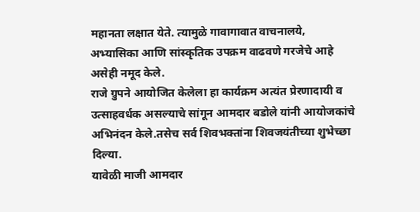महानता लक्षात येते. त्यामुळे गावागावात वाचनालये, अभ्यासिका आणि सांस्कृतिक उपक्रम वाढवणे गरजेचे आहे असेही नमूद केले.
राजे ग्रुपने आयोजित केलेला हा कार्यक्रम अत्यंत प्रेरणादायी व उत्साहवर्धक असल्याचे सांगून आमदार बडोले यांनी आयोजकांचे अभिनंदन केले.तसेच सर्व शिवभक्तांना शिवजयंतीच्या शुभेच्छा दिल्या.
यावेळी माजी आमदार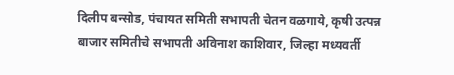दिलीप बन्सोड, पंचायत समिती सभापती चेतन वळगाये, कृषी उत्पन्न बाजार समितीचे सभापती अविनाश काशिवार, जिल्हा मध्यवर्ती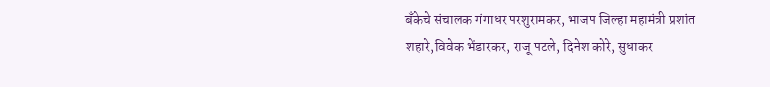बँकेचे संचालक गंगाधर परशुरामकर, भाजप जिल्हा महामंत्री प्रशांत शहारे,विवेक भेंडारकर, राजू पटले, दिनेश कोरे, सुधाकर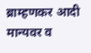ब्राम्हणकर आदी मान्यवर व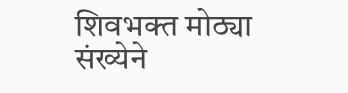शिवभक्त मोठ्या संख्येने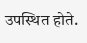उपस्थित होते.